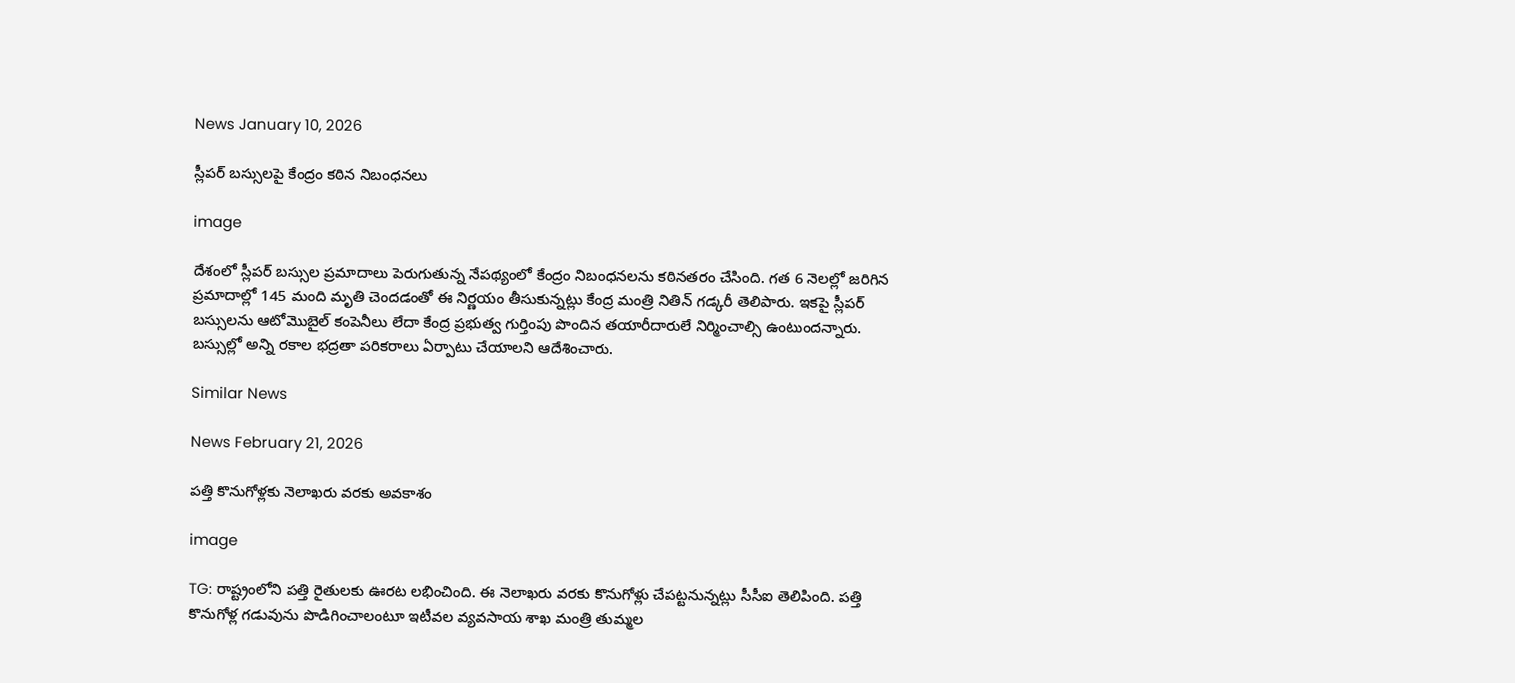News January 10, 2026

స్లీపర్‌ బస్సులపై కేంద్రం కఠిన నిబంధనలు

image

దేశంలో స్లీపర్‌ బస్సుల ప్రమాదాలు పెరుగుతున్న నేపథ్యంలో కేంద్రం నిబంధనలను కఠినతరం చేసింది. గత 6 నెలల్లో జరిగిన ప్రమాదాల్లో 145 మంది మృతి చెందడంతో ఈ నిర్ణయం తీసుకున్నట్లు కేంద్ర మంత్రి నితిన్‌ గడ్కరీ తెలిపారు. ఇకపై స్లీపర్‌ బస్సులను ఆటోమొబైల్‌ కంపెనీలు లేదా కేంద్ర ప్రభుత్వ గుర్తింపు పొందిన తయారీదారులే నిర్మించాల్సి ఉంటుందన్నారు. బస్సుల్లో అన్ని రకాల భద్రతా పరికరాలు ఏర్పాటు చేయాలని ఆదేశించారు.

Similar News

News February 21, 2026

పత్తి కొనుగోళ్లకు నెలాఖరు వరకు అవకాశం

image

TG: రాష్ట్రంలోని పత్తి రైతులకు ఊరట లభించింది. ఈ నెలాఖరు వరకు కొనుగోళ్లు చేపట్టనున్నట్లు సీసీఐ తెలిపింది. పత్తి కొనుగోళ్ల గడువును పొడిగించాలంటూ ఇటీవల వ్యవసాయ శాఖ మంత్రి తుమ్మల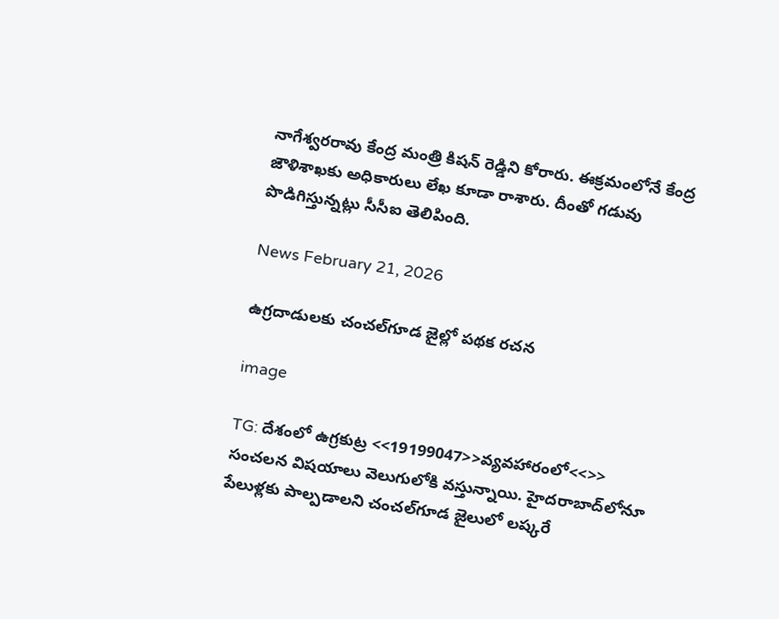నాగేశ్వరరావు కేంద్ర మంత్రి కిషన్ రెడ్డిని కోరారు. ఈక్రమంలోనే కేంద్ర జౌళిశాఖకు అధికారులు లేఖ కూడా రాశారు. దీంతో గడువు పొడిగిస్తున్నట్లు సీసీఐ తెలిపింది.

News February 21, 2026

ఉగ్రదాడులకు చంచల్‌గూడ జైల్లో పథక రచన

image

TG: దేశంలో ఉగ్రకుట్ర <<19199047>>వ్యవహారంలో<<>> సంచలన విషయాలు వెలుగులోకి వస్తున్నాయి. హైదరాబాద్‌లోనూ పేలుళ్లకు పాల్పడాలని చంచల్‌గూడ జైలులో లష్కరే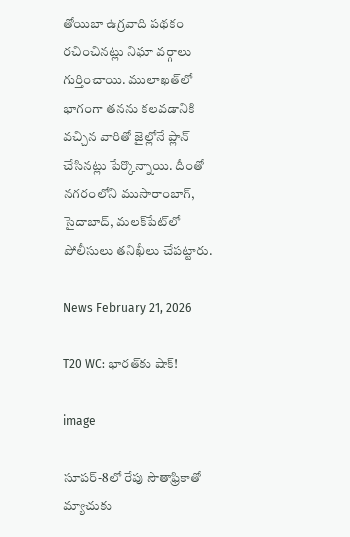తోయిబా ఉగ్రవాది పథకం రచించినట్లు నిఘా వర్గాలు గుర్తించాయి. ములాఖత్‌లో భాగంగా తనను కలవడానికి వచ్చిన వారితో జైల్లోనే ప్లాన్ చేసినట్లు పేర్కొన్నాయి. దీంతో నగరంలోని ముసారాంబాగ్, సైదాబాద్, మలక్‌పేట్‌లో పోలీసులు తనిఖీలు చేపట్టారు.

News February 21, 2026

T20 WC: భారత్‌కు షాక్!

image

సూపర్-8లో రేపు సౌతాఫ్రికాతో మ్యాచుకు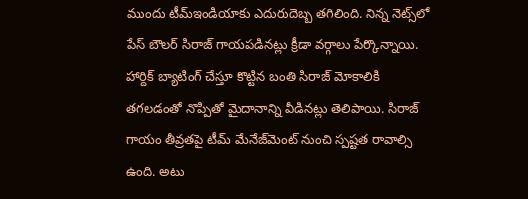ముందు టీమ్‌ఇండియాకు ఎదురుదెబ్బ తగిలింది. నిన్న నెట్స్‌లో పేస్ బౌలర్ సిరాజ్ గాయపడినట్లు క్రీడా వర్గాలు పేర్కొన్నాయి. హార్దిక్ బ్యాటింగ్ చేస్తూ కొట్టిన బంతి సిరాజ్ మోకాలికి తగలడంతో నొప్పితో మైదానాన్ని వీడినట్లు తెలిపాయి. సిరాజ్ గాయం తీవ్రతపై టీమ్ మేనేజ్‌మెంట్ నుంచి స్పష్టత రావాల్సి ఉంది. అటు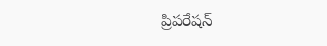ప్రిపరేషన్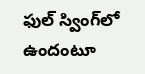ఫుల్ స్వింగ్‌లో ఉందంటూ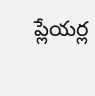ప్లేయర్ల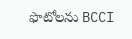ఫొటోలను BCCI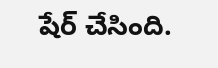షేర్ చేసింది.